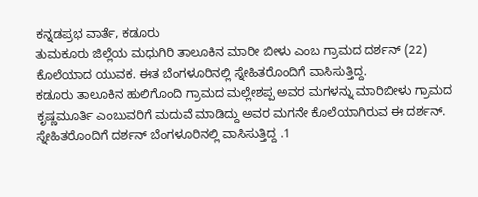ಕನ್ನಡಪ್ರಭ ವಾರ್ತೆ, ಕಡೂರು
ತುಮಕೂರು ಜಿಲ್ಲೆಯ ಮಧುಗಿರಿ ತಾಲೂಕಿನ ಮಾರೀ ಬೀಳು ಎಂಬ ಗ್ರಾಮದ ದರ್ಶನ್ (22) ಕೊಲೆಯಾದ ಯುವಕ. ಈತ ಬೆಂಗಳೂರಿನಲ್ಲಿ ಸ್ನೇಹಿತರೊಂದಿಗೆ ವಾಸಿಸುತ್ತಿದ್ದ.
ಕಡೂರು ತಾಲೂಕಿನ ಹುಲಿಗೊಂದಿ ಗ್ರಾಮದ ಮಲ್ಲೇಶಪ್ಪ ಅವರ ಮಗಳನ್ನು ಮಾರಿಬೀಳು ಗ್ರಾಮದ ಕೃಷ್ಣಮೂರ್ತಿ ಎಂಬುವರಿಗೆ ಮದುವೆ ಮಾಡಿದ್ದು ಅವರ ಮಗನೇ ಕೊಲೆಯಾಗಿರುವ ಈ ದರ್ಶನ್. ಸ್ನೇಹಿತರೊಂದಿಗೆ ದರ್ಶನ್ ಬೆಂಗಳೂರಿನಲ್ಲಿ ವಾಸಿಸುತ್ತಿದ್ದ .1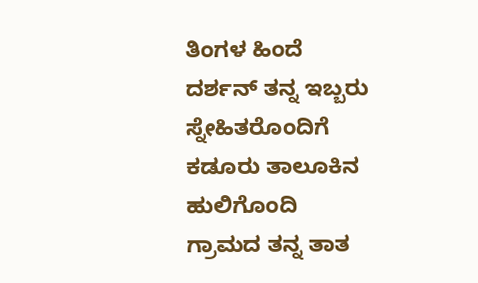ತಿಂಗಳ ಹಿಂದೆ ದರ್ಶನ್ ತನ್ನ ಇಬ್ಬರು ಸ್ನೇಹಿತರೊಂದಿಗೆ ಕಡೂರು ತಾಲೂಕಿನ ಹುಲಿಗೊಂದಿ ಗ್ರಾಮದ ತನ್ನ ತಾತ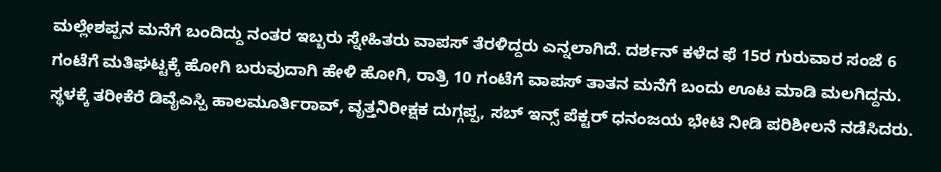ಮಲ್ಲೇಶಪ್ಪನ ಮನೆಗೆ ಬಂದಿದ್ದು ನಂತರ ಇಬ್ಬರು ಸ್ನೇಹಿತರು ವಾಪಸ್ ತೆರಳಿದ್ದರು ಎನ್ನಲಾಗಿದೆ. ದರ್ಶನ್ ಕಳೆದ ಫೆ 15ರ ಗುರುವಾರ ಸಂಜೆ 6 ಗಂಟೆಗೆ ಮತಿಘಟ್ಟಕ್ಕೆ ಹೋಗಿ ಬರುವುದಾಗಿ ಹೇಳಿ ಹೋಗಿ, ರಾತ್ರಿ 10 ಗಂಟೆಗೆ ವಾಪಸ್ ತಾತನ ಮನೆಗೆ ಬಂದು ಊಟ ಮಾಡಿ ಮಲಗಿದ್ದನು.
ಸ್ಥಳಕ್ಕೆ ತರೀಕೆರೆ ಡಿವೈಎಸ್ಪಿ ಹಾಲಮೂರ್ತಿರಾವ್, ವೃತ್ತನಿರೀಕ್ಷಕ ದುಗ್ಗಪ್ಪ, ಸಬ್ ಇನ್ಸ್ ಪೆಕ್ಟರ್ ಧನಂಜಯ ಭೇಟಿ ನೀಡಿ ಪರಿಶೀಲನೆ ನಡೆಸಿದರು.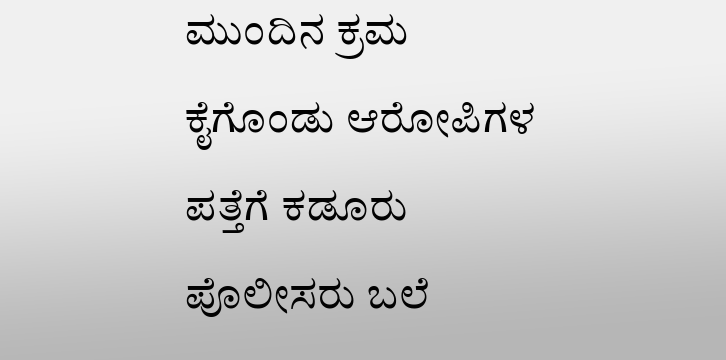ಮುಂದಿನ ಕ್ರಮ ಕೈಗೊಂಡು ಆರೋಪಿಗಳ ಪತ್ತೆಗೆ ಕಡೂರು ಪೊಲೀಸರು ಬಲೆ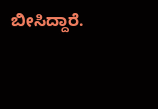ಬೀಸಿದ್ದಾರೆ.